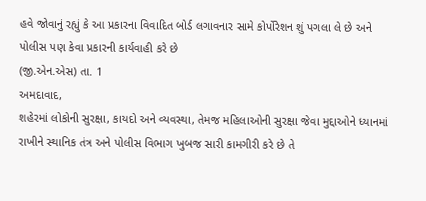હવે જોવાનું રહ્યું કે આ પ્રકારના વિવાદિત બોર્ડ લગાવનાર સામે કોર્પોરેશન શું પગલા લે છે અને પોલીસ પણ કેવા પ્રકારની કાર્યવાહી કરે છે
(જી.એન.એસ) તા. 1
અમદાવાદ,
શહેરમાં લોકોની સુરક્ષા, કાયદો અને વ્યવસ્થા, તેમજ મહિલાઓની સુરક્ષા જેવા મુદ્દાઓને ધ્યાનમાં રાખીને સ્થાનિક તંત્ર અને પોલીસ વિભાગ ખુબજ સારી કામગીરી કરે છે તે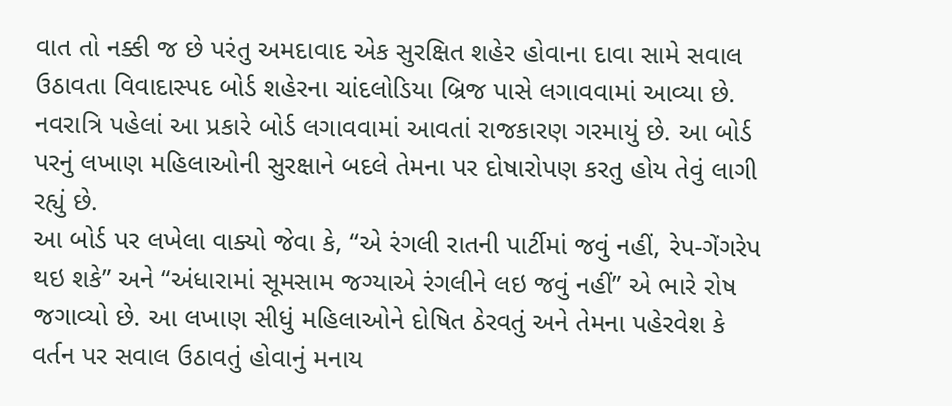વાત તો નક્કી જ છે પરંતુ અમદાવાદ એક સુરક્ષિત શહેર હોવાના દાવા સામે સવાલ ઉઠાવતા વિવાદાસ્પદ બોર્ડ શહેરના ચાંદલોડિયા બ્રિજ પાસે લગાવવામાં આવ્યા છે. નવરાત્રિ પહેલાં આ પ્રકારે બોર્ડ લગાવવામાં આવતાં રાજકારણ ગરમાયું છે. આ બોર્ડ પરનું લખાણ મહિલાઓની સુરક્ષાને બદલે તેમના પર દોષારોપણ કરતુ હોય તેવું લાગી રહ્યું છે.
આ બોર્ડ પર લખેલા વાક્યો જેવા કે, “એ રંગલી રાતની પાર્ટીમાં જવું નહીં, રેપ-ગેંગરેપ થઇ શકે” અને “અંધારામાં સૂમસામ જગ્યાએ રંગલીને લઇ જવું નહીં” એ ભારે રોષ જગાવ્યો છે. આ લખાણ સીધું મહિલાઓને દોષિત ઠેરવતું અને તેમના પહેરવેશ કે વર્તન પર સવાલ ઉઠાવતું હોવાનું મનાય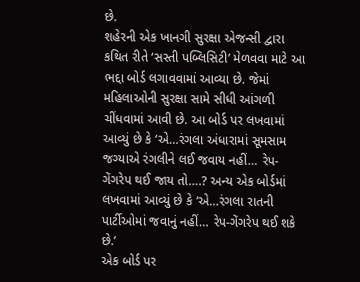છે.
શહેરની એક ખાનગી સુરક્ષા એજન્સી દ્વારા કથિત રીતે ‘સસ્તી પબ્લિસિટી’ મેળવવા માટે આ ભદ્દા બોર્ડ લગાવવામાં આવ્યા છે. જેમાં મહિલાઓની સુરક્ષા સામે સીધી આંગળી ચીંધવામાં આવી છે. આ બોર્ડ પર લખવામાં આવ્યું છે કે ‘એ…રંગલા અંધારામાં સૂમસામ જગ્યાએ રંગલીને લઈ જવાય નહીં… રેપ-ગેંગરેપ થઈ જાય તો….? અન્ય એક બોર્ડમાં લખવામાં આવ્યું છે કે ‘એ…રંગલા રાતની પાર્ટીઓમાં જવાનું નહીં… રેપ-ગેંગરેપ થઈ શકે છે.’
એક બોર્ડ પર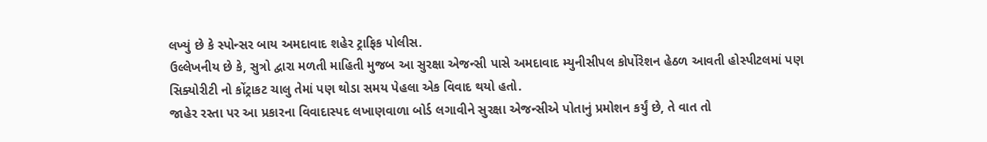લખ્યું છે કે સ્પોન્સર બાય અમદાવાદ શહેર ટ્રાફિક પોલીસ.
ઉલ્લેખનીય છે કે, સુત્રો દ્વારા મળતી માહિતી મુજબ આ સુરક્ષા એજન્સી પાસે અમદાવાદ મ્યુનીસીપલ કોર્પોરેશન હેઠળ આવતી હોસ્પીટલમાં પણ સિક્યોરીટી નો કોંટ્રાકટ ચાલુ તેમાં પણ થોડા સમય પેહલા એક વિવાદ થયો હતો.
જાહેર રસ્તા પર આ પ્રકારના વિવાદાસ્પદ લખાણવાળા બોર્ડ લગાવીને સુરક્ષા એજન્સીએ પોતાનું પ્રમોશન કર્યું છે, તે વાત તો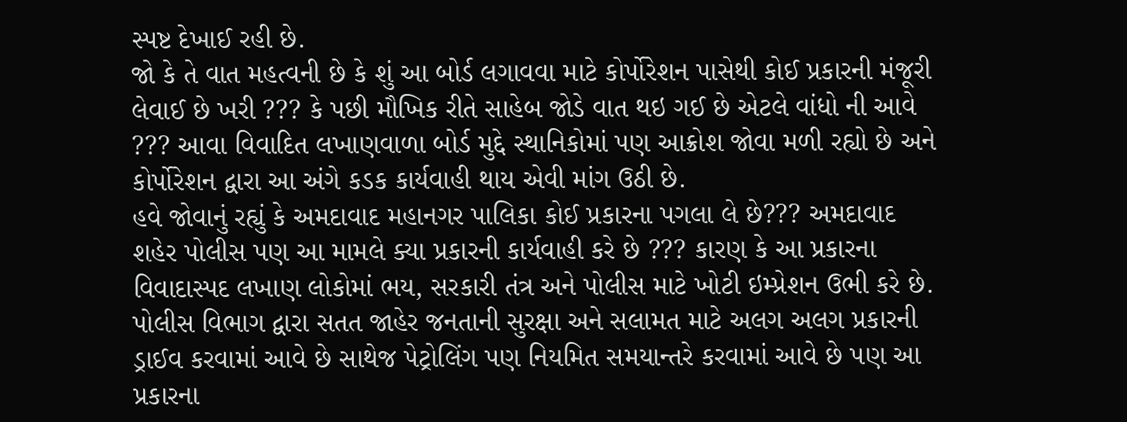સ્પષ્ટ દેખાઈ રહી છે.
જો કે તે વાત મહત્વની છે કે શું આ બોર્ડ લગાવવા માટે કોર્પોરેશન પાસેથી કોઈ પ્રકારની મંજૂરી લેવાઈ છે ખરી ??? કે પછી મૌખિક રીતે સાહેબ જોડે વાત થઇ ગઈ છે એટલે વાંધો ની આવે ??? આવા વિવાદિત લખાણવાળા બોર્ડ મુદ્દે સ્થાનિકોમાં પણ આક્રોશ જોવા મળી રહ્યો છે અને કોર્પોરેશન દ્વારા આ અંગે કડક કાર્યવાહી થાય એવી માંગ ઉઠી છે.
હવે જોવાનું રહ્યું કે અમદાવાદ મહાનગર પાલિકા કોઈ પ્રકારના પગલા લે છે??? અમદાવાદ શહેર પોલીસ પણ આ મામલે ક્યા પ્રકારની કાર્યવાહી કરે છે ??? કારણ કે આ પ્રકારના વિવાદાસ્પદ લખાણ લોકોમાં ભય, સરકારી તંત્ર અને પોલીસ માટે ખોટી ઇમ્પ્રેશન ઉભી કરે છે.
પોલીસ વિભાગ દ્વારા સતત જાહેર જનતાની સુરક્ષા અને સલામત માટે અલગ અલગ પ્રકારની ડ્રાઈવ કરવામાં આવે છે સાથેજ પેટ્રોલિંગ પણ નિયમિત સમયાન્તરે કરવામાં આવે છે પણ આ પ્રકારના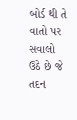બોર્ડ થી તે વાતો પર સવાલો ઉઠે છે જે તદન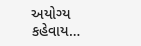અયોગ્ય કહેવાય…